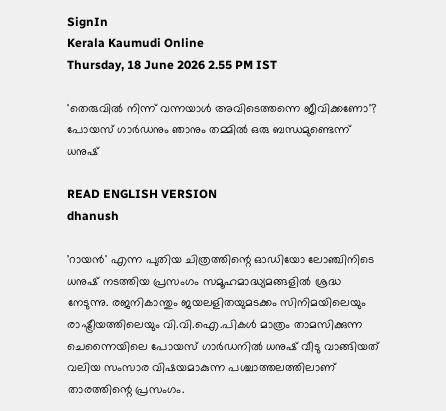SignIn
Kerala Kaumudi Online
Thursday, 18 June 2026 2.55 PM IST

'തെരുവിൽ നിന്ന് വന്നയാൾ അവിടെത്തന്നെ ജീവിക്കണോ'? പോയസ് ഗാർഡനും ഞാനും തമ്മിൽ ഒരു ബന്ധമുണ്ടെന്ന് ധനുഷ്

READ ENGLISH VERSION
dhanush

'റായൻ' എന്ന പുതിയ ചിത്രത്തിന്റെ ഓഡിയോ ലോഞ്ചിനിടെ ധനുഷ് നടത്തിയ പ്രസംഗം സമൂഹമാദ്ധ്യമങ്ങളിൽ ശ്രദ്ധ നേടുന്നു. രജനികാന്തും ജയലളിതയുമടക്കം സിനിമയിലെയും രാഷ്ട്രീയത്തിലെയും വി.വി.ഐ.പികൾ മാത്രം താമസിക്കുന്ന ചെന്നൈയിലെ പോയസ് ഗാർഡനിൽ ധനുഷ് വീടു വാങ്ങിയത് വലിയ സംസാര വിഷയമാകുന്ന പശ്ചാത്തലത്തിലാണ് താരത്തിന്റെ പ്രസംഗം.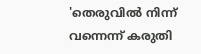'തെരുവിൽ നിന്ന് വന്നെന്ന് കരുതി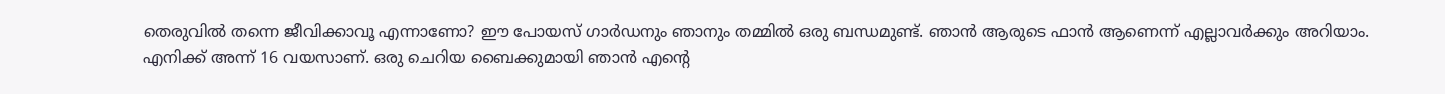തെരുവിൽ തന്നെ ജീവിക്കാവൂ എന്നാണോ? ഈ പോയസ് ഗാർഡനും ഞാനും തമ്മിൽ ഒരു ബന്ധമുണ്ട്. ഞാൻ ആരുടെ ഫാൻ ആണെന്ന് എല്ലാവർക്കും അറിയാം. എനിക്ക് അന്ന് 16 വയസാണ്. ഒരു ചെറിയ ബൈക്കുമായി ഞാൻ എന്റെ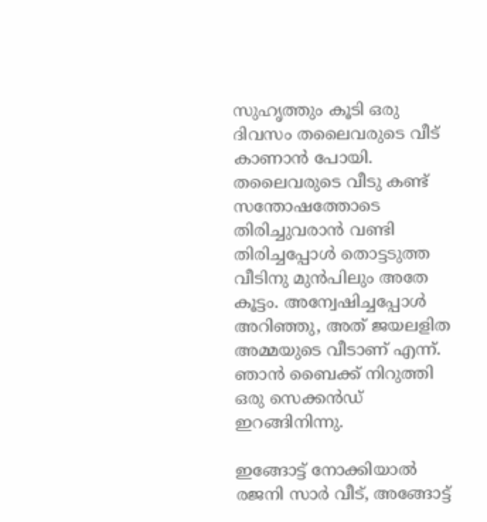സുഹൃത്തും കൂടി ഒരു ദിവസം തലൈവരുടെ വീട് കാണാൻ പോയി. തലൈവരുടെ വീടു കണ്ട് സന്തോഷത്തോടെ തിരിച്ചുവരാൻ വണ്ടി തിരിച്ചപ്പോൾ തൊട്ടടുത്ത വീടിനു മുൻപിലും അതേ കൂട്ടം. അന്വേഷിച്ചപ്പോൾ അറിഞ്ഞു, അത് ജയലളിത അമ്മയുടെ വീടാണ് എന്ന്. ഞാൻ ബൈക്ക് നിറുത്തി ഒരു സെക്കൻഡ് ഇറങ്ങിനിന്നു.

ഇങ്ങോട്ട് നോക്കിയാൽ രജനി സാർ വീട്, അങ്ങോട്ട്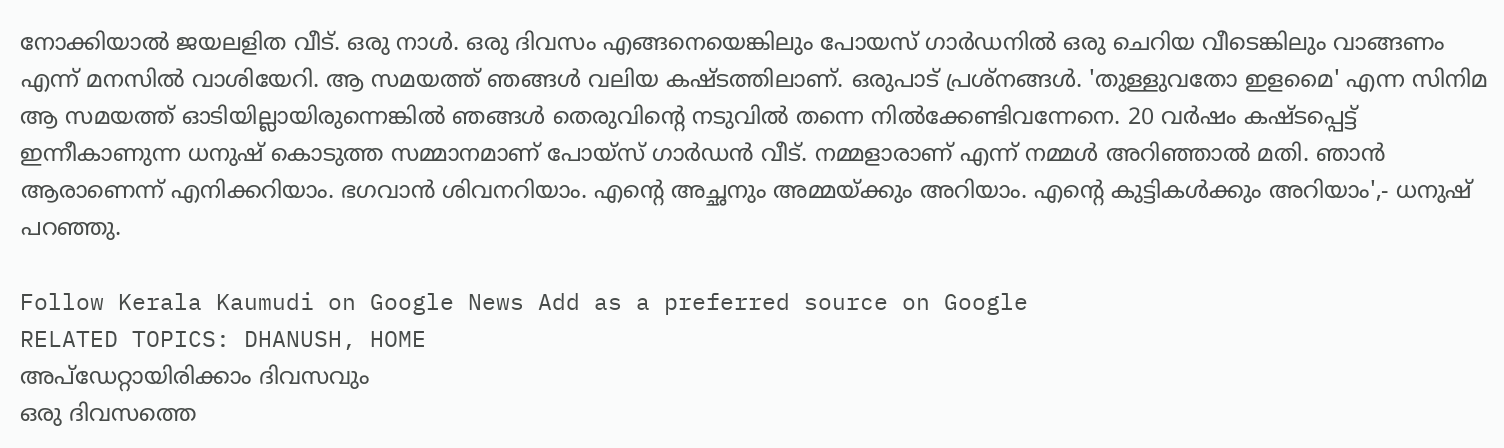നോക്കിയാൽ ജയലളിത വീട്. ഒരു നാൾ. ഒരു ദിവസം എങ്ങനെയെങ്കിലും പോയസ് ഗാർഡനിൽ ഒരു ചെറിയ വീടെങ്കിലും വാങ്ങണം എന്ന് മനസിൽ വാശിയേറി. ആ സമയത്ത് ഞങ്ങൾ വലിയ കഷ്ടത്തിലാണ്. ഒരുപാട് പ്രശ്നങ്ങൾ. 'തുള്ളുവതോ ഇളമൈ' എന്ന സിനിമ ആ സമയത്ത് ഓടിയില്ലായിരുന്നെങ്കിൽ ഞങ്ങൾ തെരുവിന്റെ നടുവിൽ തന്നെ നിൽക്കേണ്ടിവന്നേനെ. 20 വർഷം കഷ്ടപ്പെട്ട് ഇന്നീകാണുന്ന ധനുഷ് കൊടുത്ത സമ്മാനമാണ് പോയ്‌സ് ഗാർഡൻ വീട്. നമ്മളാരാണ് എന്ന് നമ്മൾ അറിഞ്ഞാൽ മതി. ഞാൻ ആരാണെന്ന് എനിക്കറിയാം. ഭഗവാൻ ശിവനറിയാം. എന്റെ അച്ഛനും അമ്മയ്ക്കും അറിയാം. എന്റെ കുട്ടികൾക്കും അറിയാം',- ധനുഷ് പറഞ്ഞു.

Follow Kerala Kaumudi on Google News Add as a preferred source on Google
RELATED TOPICS: DHANUSH, HOME
അപ്ഡേറ്റായിരിക്കാം ദിവസവും
ഒരു ദിവസത്തെ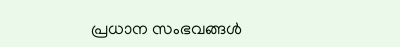പ്രധാന സംഭവങ്ങൾ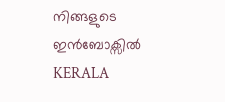നിങ്ങളുടെ ഇൻബോക്സിൽ
KERALA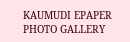KAUMUDI EPAPER
PHOTO GALLERY